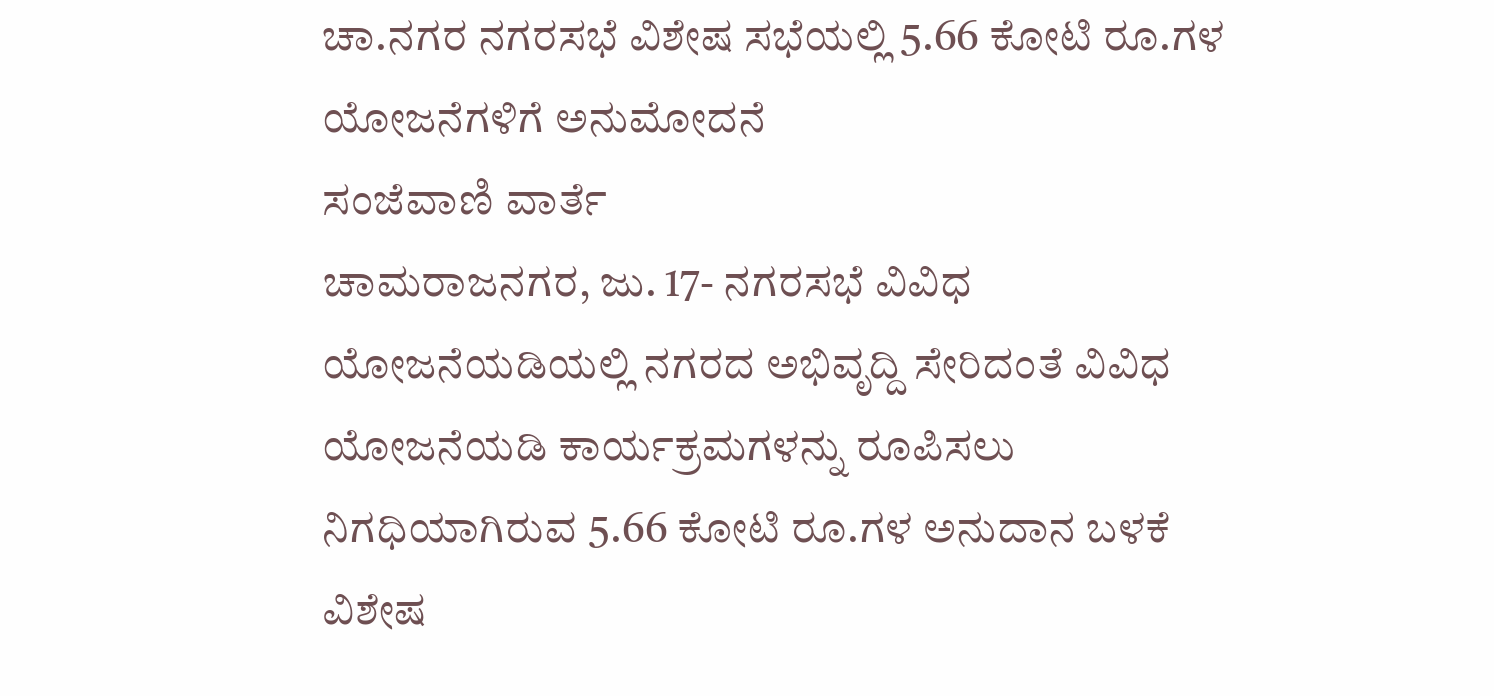ಚಾ.ನಗರ ನಗರಸಭೆ ವಿಶೇಷ ಸಭೆಯಲ್ಲಿ 5.66 ಕೋಟಿ ರೂ.ಗಳ ಯೋಜನೆಗಳಿಗೆ ಅನುಮೋದನೆ
ಸಂಜೆವಾಣಿ ವಾರ್ತೆ
ಚಾಮರಾಜನಗರ, ಜು. 17- ನಗರಸಭೆ ವಿವಿಧ ಯೋಜನೆಯಡಿಯಲ್ಲಿ ನಗರದ ಅಭಿವೃದ್ದಿ ಸೇರಿದಂತೆ ವಿವಿಧ ಯೋಜನೆಯಡಿ ಕಾರ್ಯಕ್ರಮಗಳನ್ನು ರೂಪಿಸಲು ನಿಗಧಿಯಾಗಿರುವ 5.66 ಕೋಟಿ ರೂ.ಗಳ ಅನುದಾನ ಬಳಕೆ ವಿಶೇಷ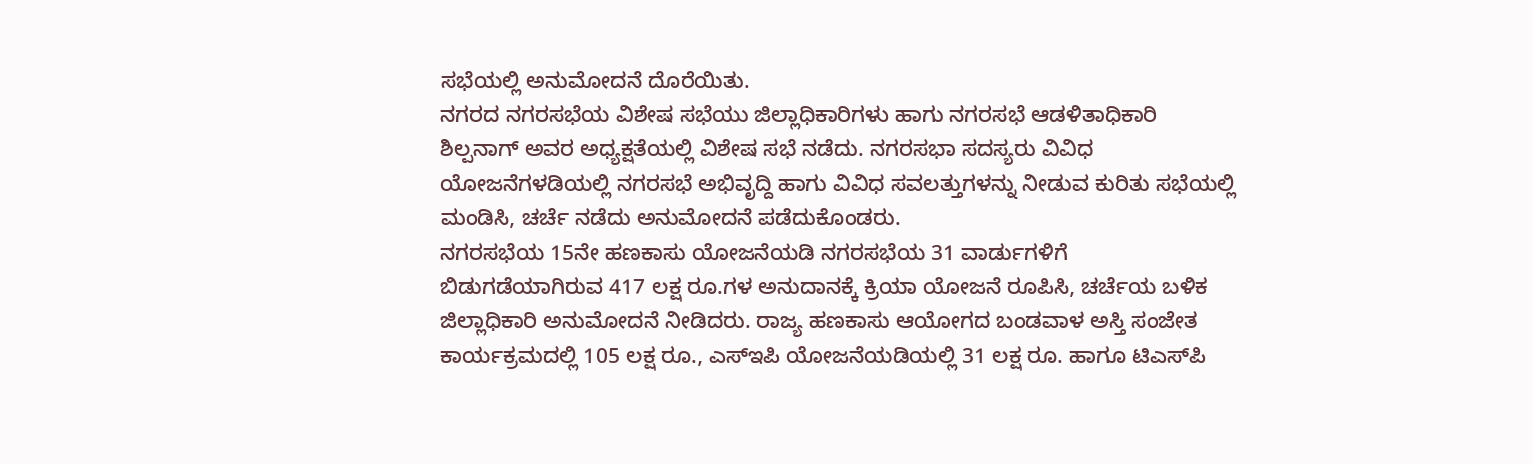ಸಭೆಯಲ್ಲಿ ಅನುಮೋದನೆ ದೊರೆಯಿತು.
ನಗರದ ನಗರಸಭೆಯ ವಿಶೇಷ ಸಭೆಯು ಜಿಲ್ಲಾಧಿಕಾರಿಗಳು ಹಾಗು ನಗರಸಭೆ ಆಡಳಿತಾಧಿಕಾರಿ ಶಿಲ್ಪನಾಗ್ ಅವರ ಅಧ್ಯಕ್ಷತೆಯಲ್ಲಿ ವಿಶೇಷ ಸಭೆ ನಡೆದು. ನಗರಸಭಾ ಸದಸ್ಯರು ವಿವಿಧ ಯೋಜನೆಗಳಡಿಯಲ್ಲಿ ನಗರಸಭೆ ಅಭಿವೃದ್ದಿ ಹಾಗು ವಿವಿಧ ಸವಲತ್ತುಗಳನ್ನು ನೀಡುವ ಕುರಿತು ಸಭೆಯಲ್ಲಿ ಮಂಡಿಸಿ, ಚರ್ಚೆ ನಡೆದು ಅನುಮೋದನೆ ಪಡೆದುಕೊಂಡರು.
ನಗರಸಭೆಯ 15ನೇ ಹಣಕಾಸು ಯೋಜನೆಯಡಿ ನಗರಸಭೆಯ 31 ವಾರ್ಡುಗಳಿಗೆ ಬಿಡುಗಡೆಯಾಗಿರುವ 417 ಲಕ್ಷ ರೂ.ಗಳ ಅನುದಾನಕ್ಕೆ ಕ್ರಿಯಾ ಯೋಜನೆ ರೂಪಿಸಿ, ಚರ್ಚೆಯ ಬಳಿಕ ಜಿಲ್ಲಾಧಿಕಾರಿ ಅನುಮೋದನೆ ನೀಡಿದರು. ರಾಜ್ಯ ಹಣಕಾಸು ಆಯೋಗದ ಬಂಡವಾಳ ಅಸ್ತಿ ಸಂಜೇತ ಕಾರ್ಯಕ್ರಮದಲ್ಲಿ 105 ಲಕ್ಷ ರೂ., ಎಸ್‍ಇಪಿ ಯೋಜನೆಯಡಿಯಲ್ಲಿ 31 ಲಕ್ಷ ರೂ. ಹಾಗೂ ಟಿಎಸ್‍ಪಿ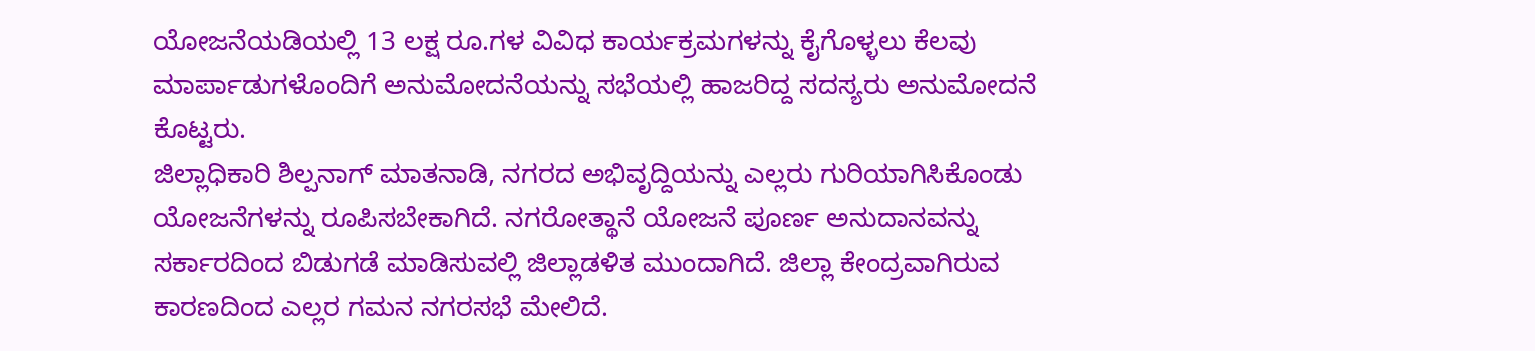ಯೋಜನೆಯಡಿಯಲ್ಲಿ 13 ಲಕ್ಷ ರೂ.ಗಳ ವಿವಿಧ ಕಾರ್ಯಕ್ರಮಗಳನ್ನು ಕೈಗೊಳ್ಳಲು ಕೆಲವು ಮಾರ್ಪಾಡುಗಳೊಂದಿಗೆ ಅನುಮೋದನೆಯನ್ನು ಸಭೆಯಲ್ಲಿ ಹಾಜರಿದ್ದ ಸದಸ್ಯರು ಅನುಮೋದನೆ ಕೊಟ್ಟರು.
ಜಿಲ್ಲಾಧಿಕಾರಿ ಶಿಲ್ಪನಾಗ್ ಮಾತನಾಡಿ, ನಗರದ ಅಭಿವೃದ್ದಿಯನ್ನು ಎಲ್ಲರು ಗುರಿಯಾಗಿಸಿಕೊಂಡು ಯೋಜನೆಗಳನ್ನು ರೂಪಿಸಬೇಕಾಗಿದೆ. ನಗರೋತ್ಥಾನೆ ಯೋಜನೆ ಪೂರ್ಣ ಅನುದಾನವನ್ನು ಸರ್ಕಾರದಿಂದ ಬಿಡುಗಡೆ ಮಾಡಿಸುವಲ್ಲಿ ಜಿಲ್ಲಾಡಳಿತ ಮುಂದಾಗಿದೆ. ಜಿಲ್ಲಾ ಕೇಂದ್ರವಾಗಿರುವ ಕಾರಣದಿಂದ ಎಲ್ಲರ ಗಮನ ನಗರಸಭೆ ಮೇಲಿದೆ.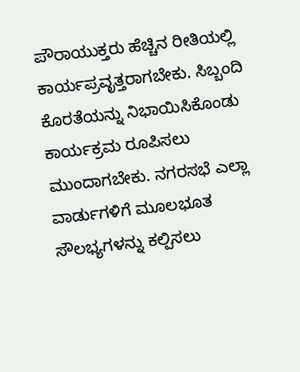ಪೌರಾಯುಕ್ತರು ಹೆಚ್ಚಿನ ರೀತಿಯಲ್ಲಿ ಕಾರ್ಯಪ್ರವೃತ್ತರಾಗಬೇಕು. ಸಿಬ್ಬಂದಿ ಕೊರತೆಯನ್ನು ನಿಭಾಯಿಸಿಕೊಂಡು ಕಾರ್ಯಕ್ರಮ ರೂಪಿಸಲು ಮುಂದಾಗಬೇಕು. ನಗರಸಭೆ ಎಲ್ಲಾ ವಾರ್ಡುಗಳಿಗೆ ಮೂಲಭೂತ ಸೌಲಭ್ಯಗಳನ್ನು ಕಲ್ಪಿಸಲು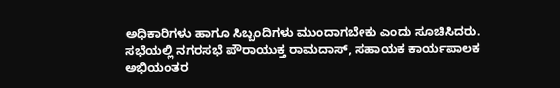ಅಧಿಕಾರಿಗಳು ಹಾಗೂ ಸಿಬ್ಬಂದಿಗಳು ಮುಂದಾಗಬೇಕು ಎಂದು ಸೂಚಿಸಿದರು.
ಸಭೆಯಲ್ಲಿ ನಗರಸಭೆ ಪೌರಾಯುಕ್ತ ರಾಮದಾಸ್, ಸಹಾಯಕ ಕಾರ್ಯಪಾಲಕ ಅಭಿಯಂತರ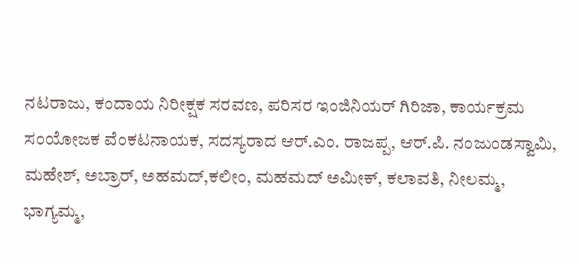ನಟರಾಜು, ಕಂದಾಯ ನಿರೀಕ್ಷಕ ಸರವಣ, ಪರಿಸರ ಇಂಜಿನಿಯರ್ ಗಿರಿಜಾ, ಕಾರ್ಯಕ್ರಮ ಸಂಯೋಜಕ ವೆಂಕಟನಾಯಕ, ಸದಸ್ಯರಾದ ಆರ್.ಎಂ. ರಾಜಪ್ಪ, ಆರ್.ಪಿ. ನಂಜುಂಡಸ್ವಾಮಿ, ಮಹೇಶ್, ಅಬ್ರಾರ್, ಅಹಮದ್,ಕಲೀಂ, ಮಹಮದ್ ಅಮೀಕ್, ಕಲಾವತಿ, ನೀಲಮ್ಮ, ಭಾಗ್ಯಮ್ಮ,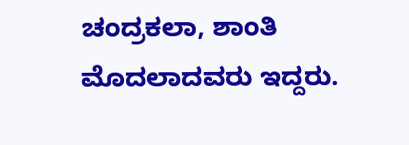ಚಂದ್ರಕಲಾ, ಶಾಂತಿ ಮೊದಲಾದವರು ಇದ್ದರು.